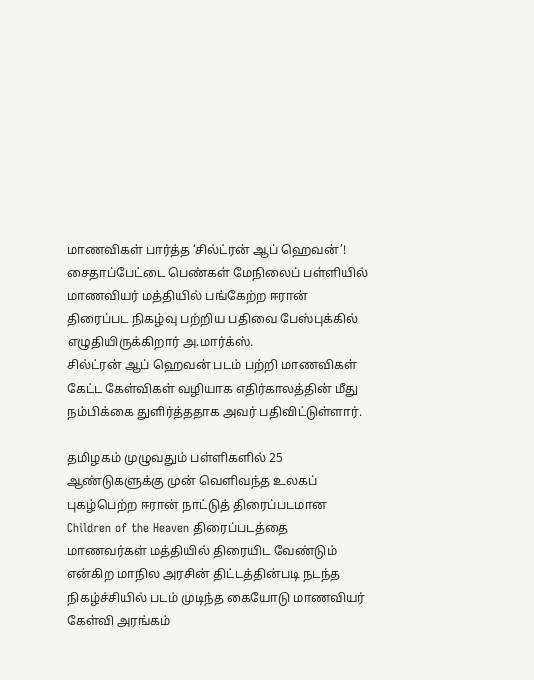மாணவிகள் பார்த்த ‘சில்ட்ரன் ஆப் ஹெவன்’!
சைதாப்பேட்டை பெண்கள் மேநிலைப் பள்ளியில் மாணவியர் மத்தியில் பங்கேற்ற ஈரான் திரைப்பட நிகழ்வு பற்றிய பதிவை பேஸ்புக்கில் எழுதியிருக்கிறார் அ.மார்க்ஸ்.
சில்ட்ரன் ஆப் ஹெவன் படம் பற்றி மாணவிகள் கேட்ட கேள்விகள் வழியாக எதிர்காலத்தின் மீது நம்பிக்கை துளிர்த்ததாக அவர் பதிவிட்டுள்ளார்.

தமிழகம் முழுவதும் பள்ளிகளில் 25 ஆண்டுகளுக்கு முன் வெளிவந்த உலகப் புகழ்பெற்ற ஈரான் நாட்டுத் திரைப்படமான Children of the Heaven திரைப்படத்தை மாணவர்கள் மத்தியில் திரையிட வேண்டும் என்கிற மாநில அரசின் திட்டத்தின்படி நடந்த நிகழ்ச்சியில் படம் முடிந்த கையோடு மாணவியர் கேள்வி அரங்கம்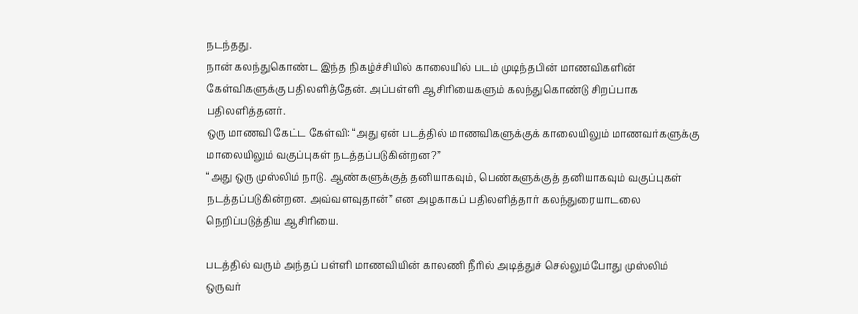நடந்தது.
நான் கலந்துகொண்ட இந்த நிகழ்ச்சியில் காலையில் படம் முடிந்தபின் மாணவிகளின் கேள்விகளுக்கு பதிலளித்தேன். அப்பள்ளி ஆசிரியைகளும் கலந்துகொண்டு சிறப்பாக பதிலளித்தனர்.
ஒரு மாணவி கேட்ட கேள்வி: “அது ஏன் படத்தில் மாணவிகளுக்குக் காலையிலும் மாணவர்களுக்கு மாலையிலும் வகுப்புகள் நடத்தப்படுகின்றன?”
“அது ஒரு முஸ்லிம் நாடு. ஆண்களுக்குத் தனியாகவும், பெண்களுக்குத் தனியாகவும் வகுப்புகள் நடத்தப்படுகின்றன. அவ்வளவுதான்” என அழகாகப் பதிலளித்தார் கலந்துரையாடலை நெறிப்படுத்திய ஆசிரியை.

படத்தில் வரும் அந்தப் பள்ளி மாணவியின் காலணி நீரில் அடித்துச் செல்லும்போது முஸ்லிம் ஒருவர்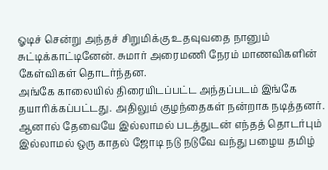ஓடிச் சென்று அந்தச் சிறுமிக்கு உதவுவதை நானும் சுட்டிக்காட்டினேன். சுமார் அரைமணி நேரம் மாணவிகளின் கேள்விகள் தொடர்ந்தன.
அங்கே காலையில் திரையிடப்பட்ட அந்தப்படம் இங்கே தயாரிக்கப்பட்டது. அதிலும் குழந்தைகள் நன்றாக நடித்தனர்.
ஆனால் தேவையே இல்லாமல் படத்துடன் எந்தத் தொடர்பும் இல்லாமல் ஒரு காதல் ஜோடி நடு நடுவே வந்து பழைய தமிழ்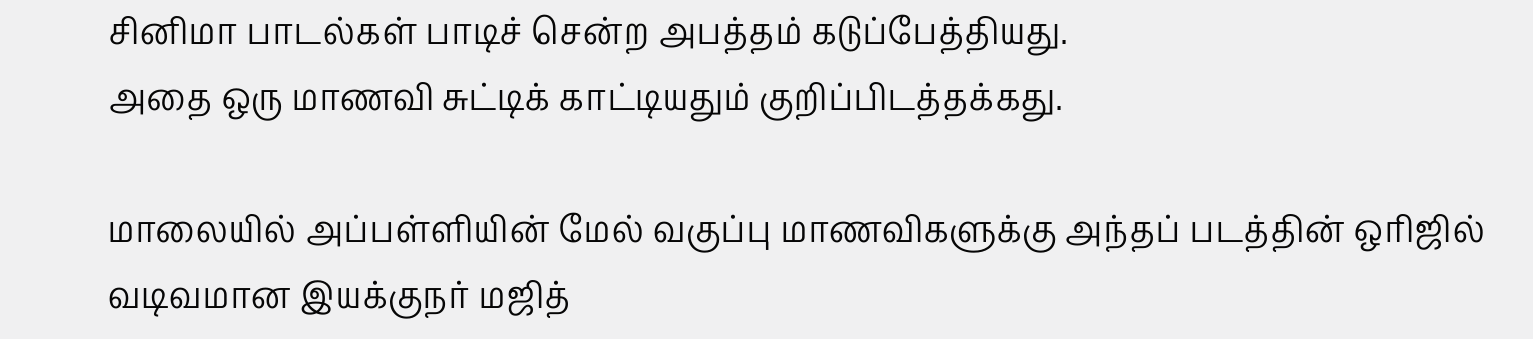சினிமா பாடல்கள் பாடிச் சென்ற அபத்தம் கடுப்பேத்தியது.
அதை ஒரு மாணவி சுட்டிக் காட்டியதும் குறிப்பிடத்தக்கது.

மாலையில் அப்பள்ளியின் மேல் வகுப்பு மாணவிகளுக்கு அந்தப் படத்தின் ஒரிஜில் வடிவமான இயக்குநர் மஜித்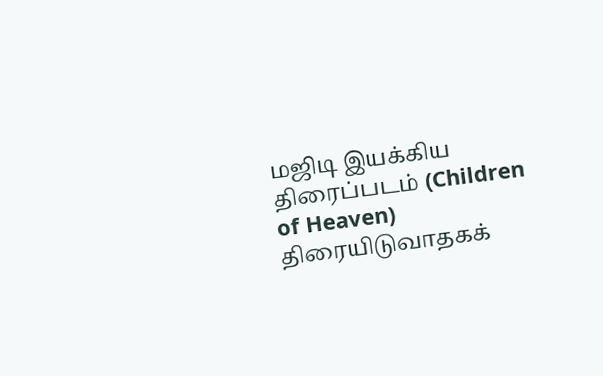மஜிடி இயக்கிய திரைப்படம் (Children of Heaven) திரையிடுவாதகக்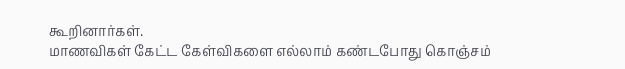கூறினார்கள்.
மாணவிகள் கேட்ட கேள்விகளை எல்லாம் கண்டபோது கொஞ்சம்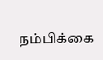நம்பிக்கை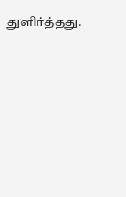துளிர்த்தது.